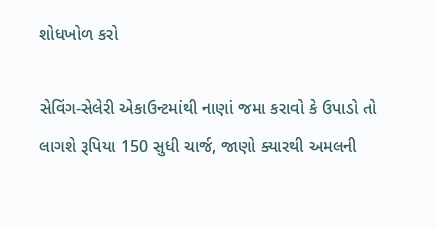શોધખોળ કરો

સેવિંગ-સેલેરી એકાઉન્ટમાંથી નાણાં જમા કરાવો કે ઉપાડો તો લાગશે રૂપિયા 150 સુધી ચાર્જ, જાણો ક્યારથી અમલની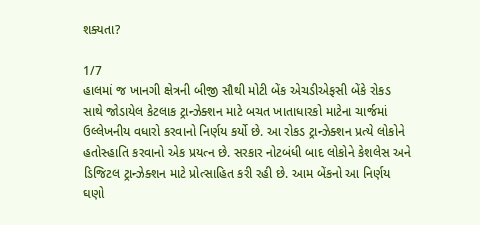શક્યતા?

1/7
હાલમાં જ ખાનગી ક્ષેત્રની બીજી સૌથી મોટી બેંક એચડીએફસી બેંકે રોકડ સાથે જોડાયેલ કેટલાક ટ્રાન્ઝેક્શન માટે બચત ખાતાધારકો માટેના ચાર્જમાં ઉલ્લેખનીય વધારો કરવાનો નિર્ણય કર્યો છે. આ રોકડ ટ્રાન્ઝેક્શન પ્રત્યે લોકોને હતોસ્હાતિ કરવાનો એક પ્રયત્ન છે. સરકાર નોટબંધી બાદ લોકોને કેશલેસ અને ડિજિટલ ટ્રાન્ઝેક્શન માટે પ્રોત્સાહિત કરી રહી છે. આમ બેંકનો આ નિર્ણય ઘણો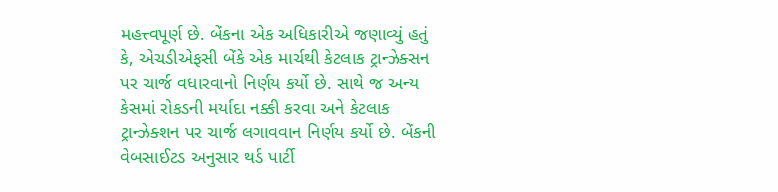મહત્ત્વપૂર્ણ છે. બેંકના એક અધિકારીએ જણાવ્યું હતું કે, એચડીએફસી બેંકે એક માર્ચથી કેટલાક ટ્રાન્ઝેક્સન પર ચાર્જ વધારવાનો નિર્ણય કર્યો છે. સાથે જ અન્ય કેસમાં રોકડની મર્યાદા નક્કી કરવા અને કેટલાક ટ્રાન્ઝેક્શન પર ચાર્જ લગાવવાન નિર્ણય કર્યો છે. બેંકની વેબસાઈટડ અનુસાર થર્ડ પાર્ટી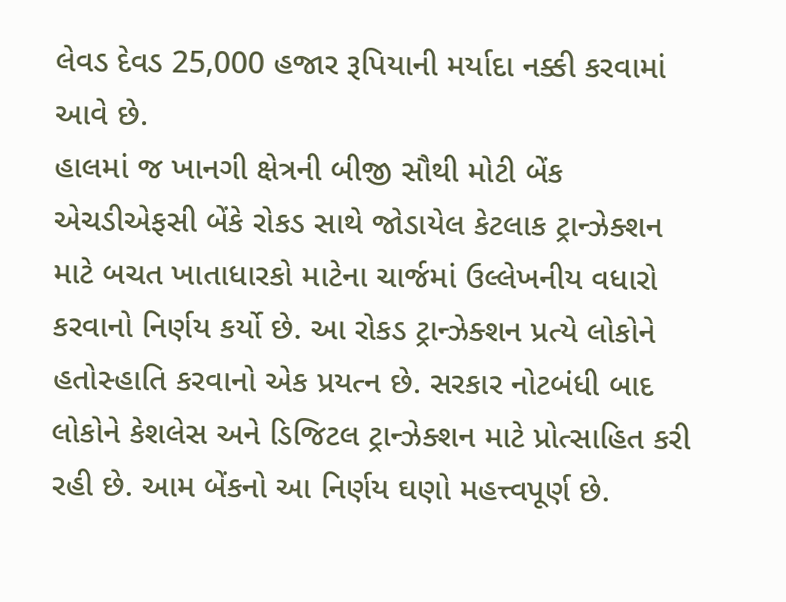લેવડ દેવડ 25,000 હજાર રૂપિયાની મર્યાદા નક્કી કરવામાં આવે છે.
હાલમાં જ ખાનગી ક્ષેત્રની બીજી સૌથી મોટી બેંક એચડીએફસી બેંકે રોકડ સાથે જોડાયેલ કેટલાક ટ્રાન્ઝેક્શન માટે બચત ખાતાધારકો માટેના ચાર્જમાં ઉલ્લેખનીય વધારો કરવાનો નિર્ણય કર્યો છે. આ રોકડ ટ્રાન્ઝેક્શન પ્રત્યે લોકોને હતોસ્હાતિ કરવાનો એક પ્રયત્ન છે. સરકાર નોટબંધી બાદ લોકોને કેશલેસ અને ડિજિટલ ટ્રાન્ઝેક્શન માટે પ્રોત્સાહિત કરી રહી છે. આમ બેંકનો આ નિર્ણય ઘણો મહત્ત્વપૂર્ણ છે.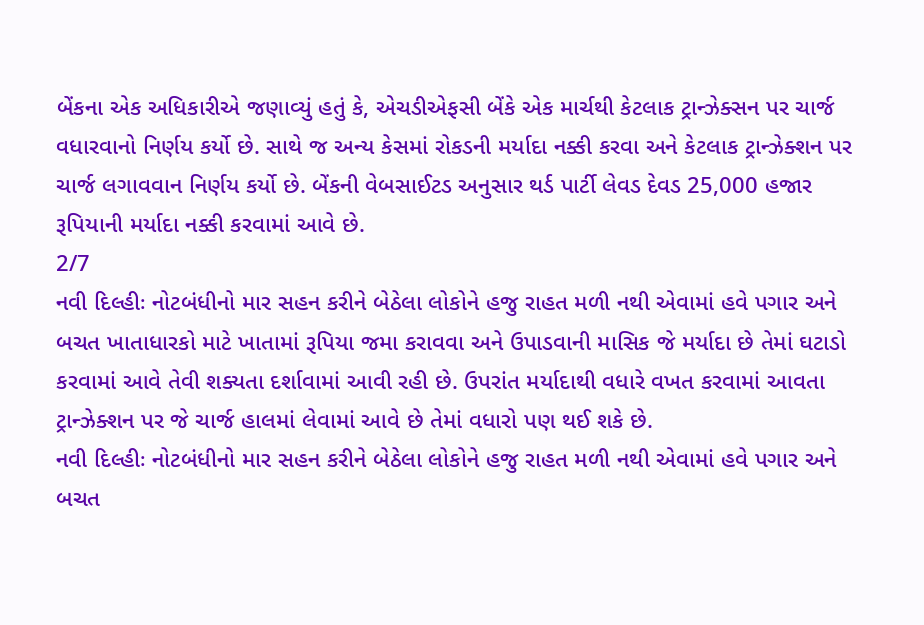બેંકના એક અધિકારીએ જણાવ્યું હતું કે, એચડીએફસી બેંકે એક માર્ચથી કેટલાક ટ્રાન્ઝેક્સન પર ચાર્જ વધારવાનો નિર્ણય કર્યો છે. સાથે જ અન્ય કેસમાં રોકડની મર્યાદા નક્કી કરવા અને કેટલાક ટ્રાન્ઝેક્શન પર ચાર્જ લગાવવાન નિર્ણય કર્યો છે. બેંકની વેબસાઈટડ અનુસાર થર્ડ પાર્ટી લેવડ દેવડ 25,000 હજાર રૂપિયાની મર્યાદા નક્કી કરવામાં આવે છે.
2/7
નવી દિલ્હીઃ નોટબંધીનો માર સહન કરીને બેઠેલા લોકોને હજુ રાહત મળી નથી એવામાં હવે પગાર અને બચત ખાતાધારકો માટે ખાતામાં રૂપિયા જમા કરાવવા અને ઉપાડવાની માસિક જે મર્યાદા છે તેમાં ઘટાડો કરવામાં આવે તેવી શક્યતા દર્શાવામાં આવી રહી છે. ઉપરાંત મર્યાદાથી વધારે વખત કરવામાં આવતા ટ્રાન્ઝેક્શન પર જે ચાર્જ હાલમાં લેવામાં આવે છે તેમાં વધારો પણ થઈ શકે છે.
નવી દિલ્હીઃ નોટબંધીનો માર સહન કરીને બેઠેલા લોકોને હજુ રાહત મળી નથી એવામાં હવે પગાર અને બચત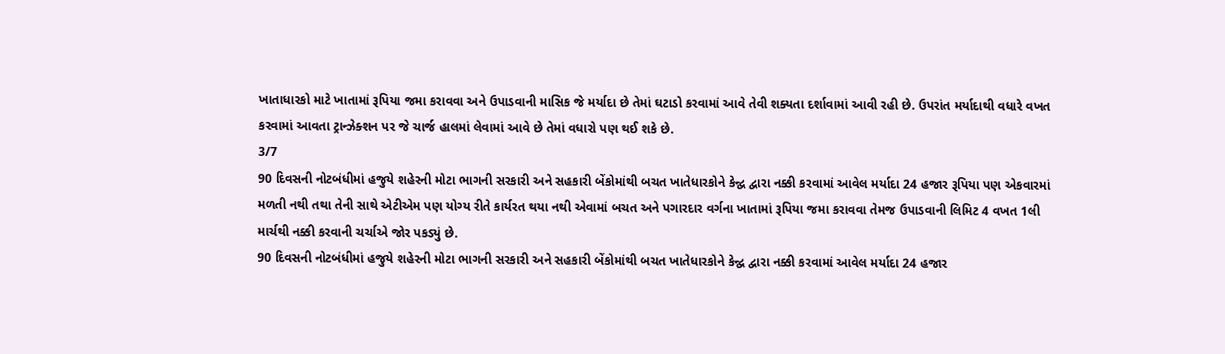ખાતાધારકો માટે ખાતામાં રૂપિયા જમા કરાવવા અને ઉપાડવાની માસિક જે મર્યાદા છે તેમાં ઘટાડો કરવામાં આવે તેવી શક્યતા દર્શાવામાં આવી રહી છે. ઉપરાંત મર્યાદાથી વધારે વખત કરવામાં આવતા ટ્રાન્ઝેક્શન પર જે ચાર્જ હાલમાં લેવામાં આવે છે તેમાં વધારો પણ થઈ શકે છે.
3/7
90 દિવસની નોટબંધીમાં હજુયે શહેરની મોટા ભાગની સરકારી અને સહકારી બેંકોમાંથી બચત ખાતેધારકોને કેન્દ્વ દ્વારા નક્કી કરવામાં આવેલ મર્યાદા 24 હજાર રૂપિયા પણ એકવારમાં મળતી નથી તથા તેની સાથે એટીએમ પણ યોગ્ય રીતે કાર્યરત થયા નથી એવામાં બચત અને પગારદાર વર્ગના ખાતામાં રૂપિયા જમા કરાવવા તેમજ ઉપાડવાની લિમિટ 4 વખત 1લી માર્ચથી નક્કી કરવાની ચર્ચાએ જોર પકડ્યું છે.
90 દિવસની નોટબંધીમાં હજુયે શહેરની મોટા ભાગની સરકારી અને સહકારી બેંકોમાંથી બચત ખાતેધારકોને કેન્દ્વ દ્વારા નક્કી કરવામાં આવેલ મર્યાદા 24 હજાર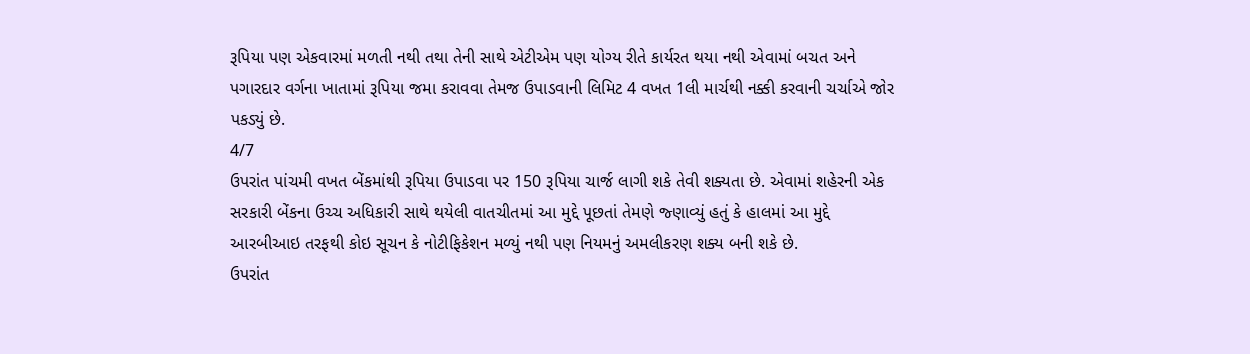રૂપિયા પણ એકવારમાં મળતી નથી તથા તેની સાથે એટીએમ પણ યોગ્ય રીતે કાર્યરત થયા નથી એવામાં બચત અને પગારદાર વર્ગના ખાતામાં રૂપિયા જમા કરાવવા તેમજ ઉપાડવાની લિમિટ 4 વખત 1લી માર્ચથી નક્કી કરવાની ચર્ચાએ જોર પકડ્યું છે.
4/7
ઉપરાંત પાંચમી વખત બેંકમાંથી રૂપિયા ઉપાડવા પર 150 રૂપિયા ચાર્જ લાગી શકે તેવી શક્યતા છે. એવામાં શહેરની એક સરકારી બેંકના ઉચ્ચ અધિકારી સાથે થયેલી વાતચીતમાં આ મુદ્દે પૂછતાં તેમણે જ્ણાવ્યું હતું કે હાલમાં આ મુદ્દે આરબીઆઇ તરફથી કોઇ સૂચન કે નોટીફિકેશન મળ્યું નથી પણ નિયમનું અમલીકરણ શક્ય બની શકે છે.
ઉપરાંત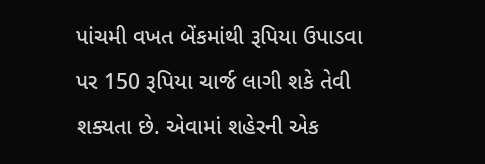પાંચમી વખત બેંકમાંથી રૂપિયા ઉપાડવા પર 150 રૂપિયા ચાર્જ લાગી શકે તેવી શક્યતા છે. એવામાં શહેરની એક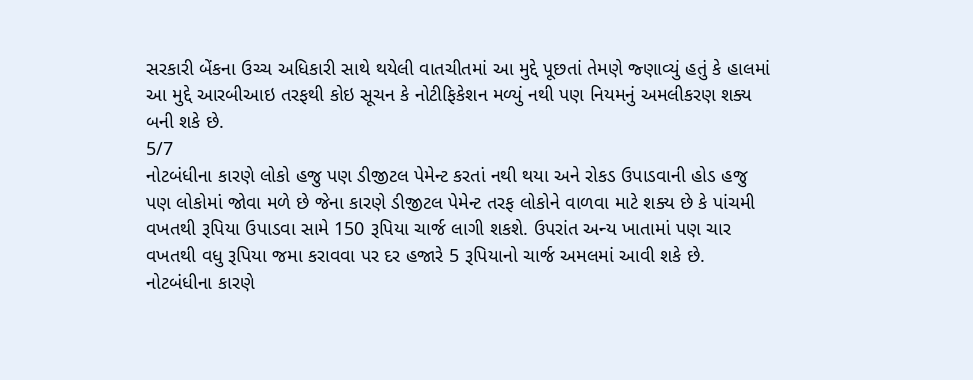સરકારી બેંકના ઉચ્ચ અધિકારી સાથે થયેલી વાતચીતમાં આ મુદ્દે પૂછતાં તેમણે જ્ણાવ્યું હતું કે હાલમાં આ મુદ્દે આરબીઆઇ તરફથી કોઇ સૂચન કે નોટીફિકેશન મળ્યું નથી પણ નિયમનું અમલીકરણ શક્ય બની શકે છે.
5/7
નોટબંધીના કારણે લોકો હજુ પણ ડીજીટલ પેમેન્ટ કરતાં નથી થયા અને રોકડ ઉપાડવાની હોડ હજુ પણ લોકોમાં જોવા મળે છે જેના કારણે ડીજીટલ પેમેન્ટ તરફ લોકોને વાળવા માટે શક્ય છે કે પાંચમી વખતથી રૂપિયા ઉપાડવા સામે 150 રૂપિયા ચાર્જ લાગી શકશે. ઉપરાંત અન્ય ખાતામાં પણ ચાર વખતથી વધુ રૂપિયા જમા કરાવવા પર દર હજારે 5 રૂપિયાનો ચાર્જ અમલમાં આવી શકે છે.
નોટબંધીના કારણે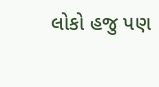લોકો હજુ પણ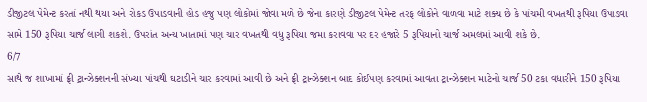ડીજીટલ પેમેન્ટ કરતાં નથી થયા અને રોકડ ઉપાડવાની હોડ હજુ પણ લોકોમાં જોવા મળે છે જેના કારણે ડીજીટલ પેમેન્ટ તરફ લોકોને વાળવા માટે શક્ય છે કે પાંચમી વખતથી રૂપિયા ઉપાડવા સામે 150 રૂપિયા ચાર્જ લાગી શકશે. ઉપરાંત અન્ય ખાતામાં પણ ચાર વખતથી વધુ રૂપિયા જમા કરાવવા પર દર હજારે 5 રૂપિયાનો ચાર્જ અમલમાં આવી શકે છે.
6/7
સાથે જ શાખામાં ફ્રી ટ્રાન્ઝેક્શનની સંખ્યા પાંચથી ઘટાડીને ચાર કરવામાં આવી છે અને ફ્રી ટ્રાન્ઝેક્શન બાદ કોઈપણ કરવામાં આવતા ટ્રાન્ઝેક્શન માટેનો ચાર્જ 50 ટકા વધારીને 150 રૂપિયા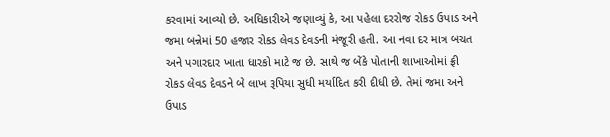કરવામાં આવ્યો છે. અધિકારીએ જણાવ્યું કે, આ પહેલા દરરોજ રોકડ ઉપાડ અને જમા બન્નેમાં 50 હજાર રોકડ લેવડ દેવડની મંજૂરી હતી. આ નવા દર માત્ર બચત અને પગારદાર ખાતા ધારકો માટે જ છે. સાથે જ બેંકે પોતાની શાખાઓમાં ફ્રી રોકડ લેવડ દેવડને બે લાખ રૂપિયા સુધી મર્યાદિત કરી દીધી છે. તેમાં જમા અને ઉપાડ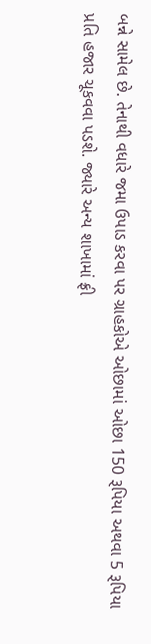બન્ને સામેલ છે. તેનાથી વધારે જમા ઉપાડ કરવા પર ગ્રાહકોએ ઓછામાં ઓછા 150 રૂપિયા અથવા 5 રૂપિયા પ્રતિ હજાર ચૂકવવા પડશે. જ્યારે અન્ય શાખામાં ફ્રી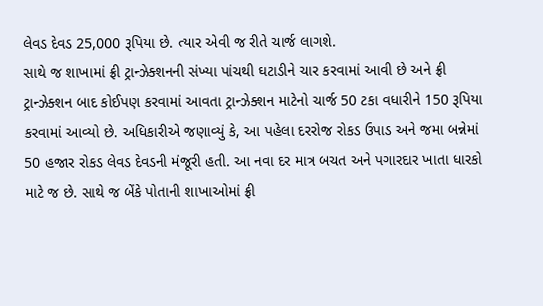લેવડ દેવડ 25,000 રૂપિયા છે. ત્યાર એવી જ રીતે ચાર્જ લાગશે.
સાથે જ શાખામાં ફ્રી ટ્રાન્ઝેક્શનની સંખ્યા પાંચથી ઘટાડીને ચાર કરવામાં આવી છે અને ફ્રી ટ્રાન્ઝેક્શન બાદ કોઈપણ કરવામાં આવતા ટ્રાન્ઝેક્શન માટેનો ચાર્જ 50 ટકા વધારીને 150 રૂપિયા કરવામાં આવ્યો છે. અધિકારીએ જણાવ્યું કે, આ પહેલા દરરોજ રોકડ ઉપાડ અને જમા બન્નેમાં 50 હજાર રોકડ લેવડ દેવડની મંજૂરી હતી. આ નવા દર માત્ર બચત અને પગારદાર ખાતા ધારકો માટે જ છે. સાથે જ બેંકે પોતાની શાખાઓમાં ફ્રી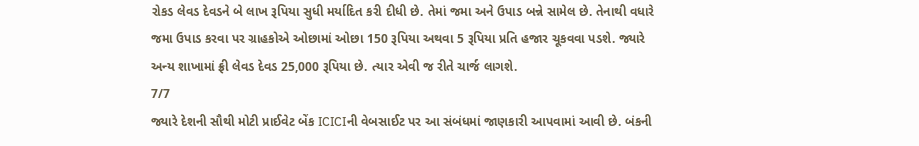રોકડ લેવડ દેવડને બે લાખ રૂપિયા સુધી મર્યાદિત કરી દીધી છે. તેમાં જમા અને ઉપાડ બન્ને સામેલ છે. તેનાથી વધારે જમા ઉપાડ કરવા પર ગ્રાહકોએ ઓછામાં ઓછા 150 રૂપિયા અથવા 5 રૂપિયા પ્રતિ હજાર ચૂકવવા પડશે. જ્યારે અન્ય શાખામાં ફ્રી લેવડ દેવડ 25,000 રૂપિયા છે. ત્યાર એવી જ રીતે ચાર્જ લાગશે.
7/7
જ્યારે દેશની સૌથી મોટી પ્રાઈવેટ બેંક ICICIની વેબસાઈટ પર આ સંબંધમાં જાણકારી આપવામાં આવી છે. બંકની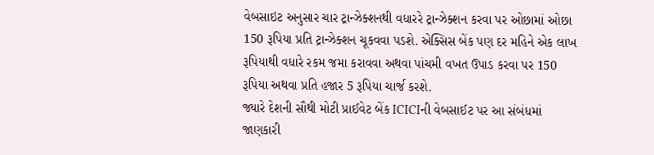વેબસાઇટ અનુસાર ચાર ટ્રાન્ઝેક્શનથી વધારરે ટ્રાન્ઝેક્શન કરવા પર ઓછામાં ઓછા 150 રૂપિયા પ્રતિ ટ્રાન્ઝેક્શન ચૂકવવા પડશે. એક્સિસ બેંક પણ દર મહિને એક લાખ રૂપિયાથી વધારે રકમ જમા કરાવવા અથવા પાંચમી વખત ઉપાડ કરવા પર 150 રૂપિયા અથવા પ્રતિ હજાર 5 રૂપિયા ચાર્જ કરશે.
જ્યારે દેશની સૌથી મોટી પ્રાઈવેટ બેંક ICICIની વેબસાઈટ પર આ સંબંધમાં જાણકારી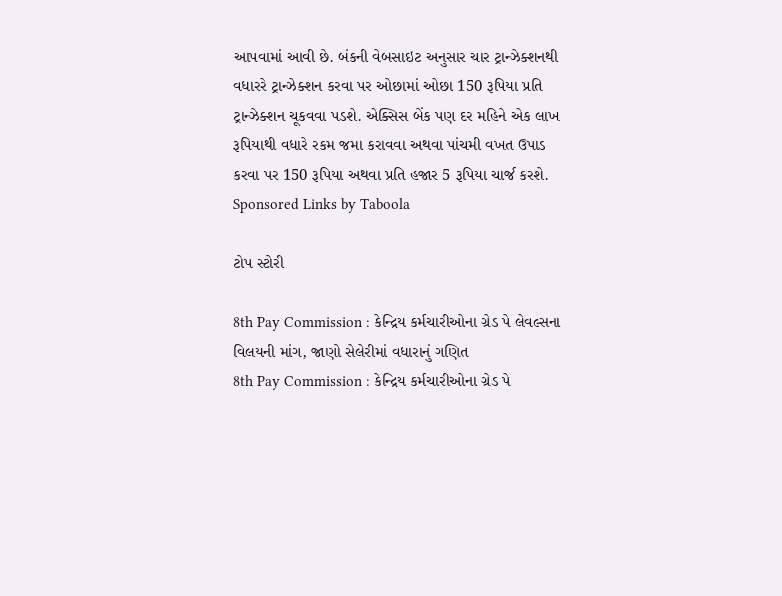આપવામાં આવી છે. બંકની વેબસાઇટ અનુસાર ચાર ટ્રાન્ઝેક્શનથી વધારરે ટ્રાન્ઝેક્શન કરવા પર ઓછામાં ઓછા 150 રૂપિયા પ્રતિ ટ્રાન્ઝેક્શન ચૂકવવા પડશે. એક્સિસ બેંક પણ દર મહિને એક લાખ રૂપિયાથી વધારે રકમ જમા કરાવવા અથવા પાંચમી વખત ઉપાડ કરવા પર 150 રૂપિયા અથવા પ્રતિ હજાર 5 રૂપિયા ચાર્જ કરશે.
Sponsored Links by Taboola

ટોપ સ્ટોરી

8th Pay Commission : કેન્દ્રિય કર્મચારીઓના ગ્રેડ પે લેવલ્સના વિલયની માંગ, જાણો સેલેરીમાં વધારાનું ગણિત
8th Pay Commission : કેન્દ્રિય કર્મચારીઓના ગ્રેડ પે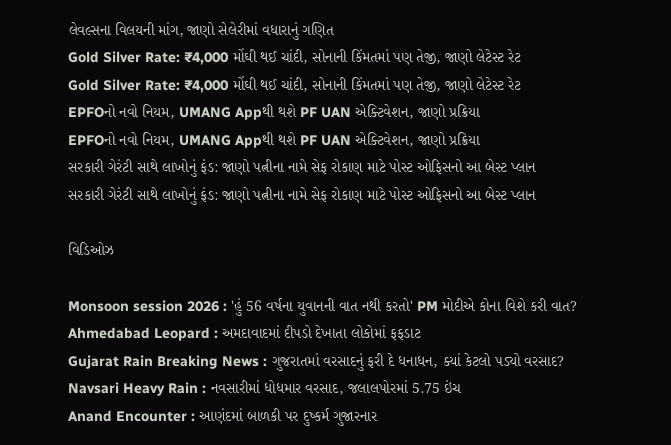લેવલ્સના વિલયની માંગ, જાણો સેલેરીમાં વધારાનું ગણિત
Gold Silver Rate: ₹4,000 મોંઘી થઈ ચાંદી, સોનાની કિંમતમાં પણ તેજી, જાણો લેટેસ્ટ રેટ
Gold Silver Rate: ₹4,000 મોંઘી થઈ ચાંદી, સોનાની કિંમતમાં પણ તેજી, જાણો લેટેસ્ટ રેટ
EPFOનો નવો નિયમ, UMANG Appથી થશે PF UAN એક્ટિવેશન, જાણો પ્રક્રિયા
EPFOનો નવો નિયમ, UMANG Appથી થશે PF UAN એક્ટિવેશન, જાણો પ્રક્રિયા
સરકારી ગેરંટી સાથે લાખોનું ફંડ: જાણો પત્નીના નામે સેફ રોકાણ માટે પોસ્ટ ઓફિસનો આ બેસ્ટ પ્લાન
સરકારી ગેરંટી સાથે લાખોનું ફંડ: જાણો પત્નીના નામે સેફ રોકાણ માટે પોસ્ટ ઓફિસનો આ બેસ્ટ પ્લાન

વિડિઓઝ

Monsoon session 2026 : 'હું 56 વર્ષના યુવાનની વાત નથી કરતો' PM મોદીએ કોના વિશે કરી વાત?
Ahmedabad Leopard : અમદાવાદમાં દીપડો દેખાતા લોકોમાં ફફડાટ
Gujarat Rain Breaking News : ગુજરાતમાં વરસાદનું ફરી દે ધનાધન, ક્યાં કેટલો પડ્યો વરસાદ?
Navsari Heavy Rain : નવસારીમાં ધોધમાર વરસાદ, જલાલપોરમાં 5.75 ઇંચ
Anand Encounter : આણંદમાં બાળકી પર દુષ્કર્મ ગુજારનાર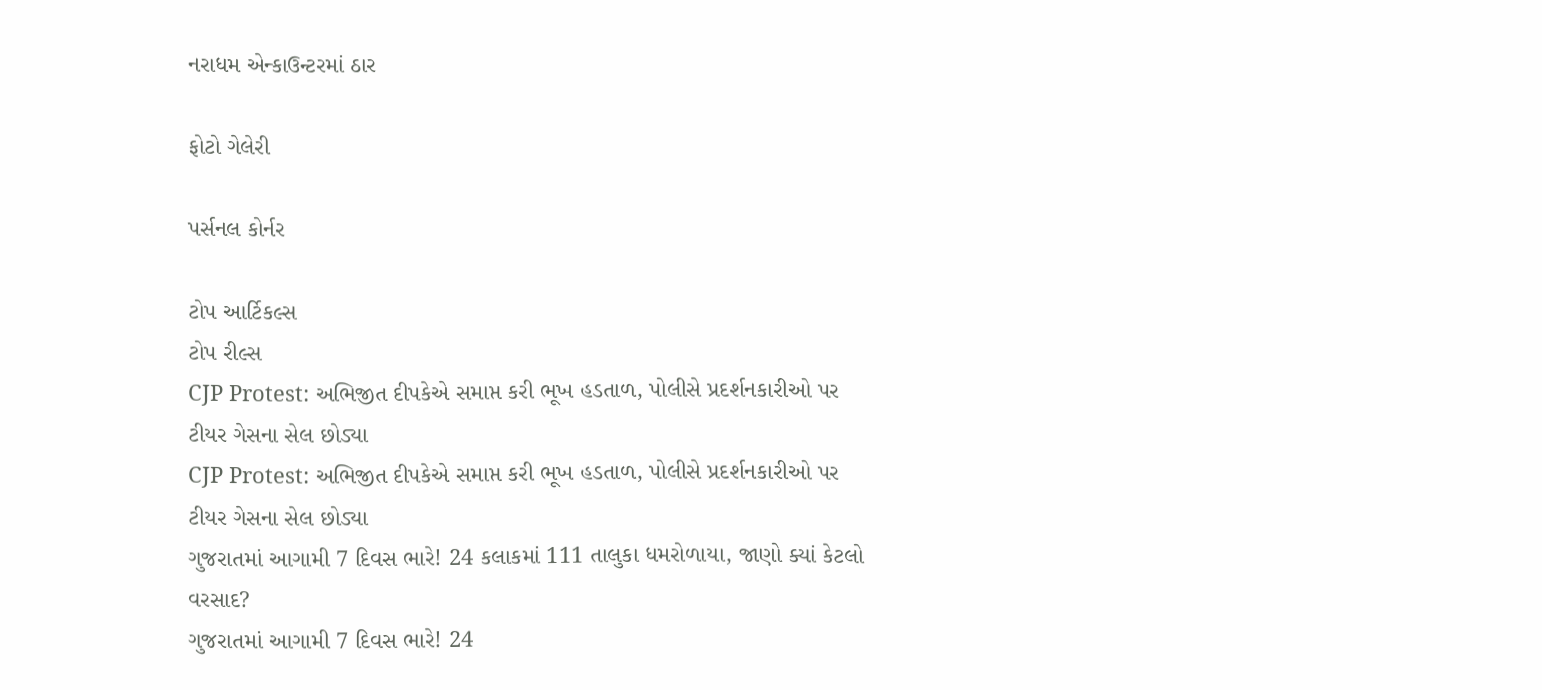નરાધમ એન્કાઉન્ટરમાં ઠાર

ફોટો ગેલેરી

પર્સનલ કોર્નર

ટોપ આર્ટિકલ્સ
ટોપ રીલ્સ
CJP Protest: અભિજીત દીપકેએ સમાપ્ત કરી ભૂખ હડતાળ, પોલીસે પ્રદર્શનકારીઓ પર ટીયર ગેસના સેલ છોડ્યા
CJP Protest: અભિજીત દીપકેએ સમાપ્ત કરી ભૂખ હડતાળ, પોલીસે પ્રદર્શનકારીઓ પર ટીયર ગેસના સેલ છોડ્યા
ગુજરાતમાં આગામી 7 દિવસ ભારે! 24 કલાકમાં 111 તાલુકા ધમરોળાયા, જાણો ક્યાં કેટલો વરસાદ?
ગુજરાતમાં આગામી 7 દિવસ ભારે! 24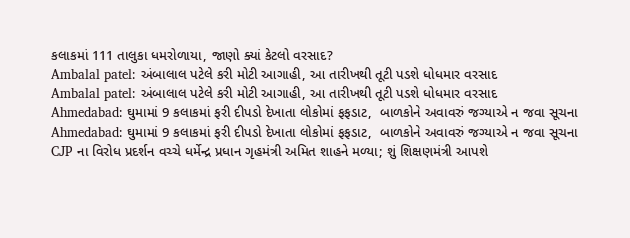કલાકમાં 111 તાલુકા ધમરોળાયા, જાણો ક્યાં કેટલો વરસાદ?
Ambalal patel: અંબાલાલ પટેલે કરી મોટી આગાહી, આ તારીખથી તૂટી પડશે ધોધમાર વરસાદ
Ambalal patel: અંબાલાલ પટેલે કરી મોટી આગાહી, આ તારીખથી તૂટી પડશે ધોધમાર વરસાદ
Ahmedabad: ઘુમામાં 9 કલાકમાં ફરી દીપડો દેખાતા લોકોમાં ફફડાટ,  બાળકોને અવાવરું જગ્યાએ ન જવા સૂચના
Ahmedabad: ઘુમામાં 9 કલાકમાં ફરી દીપડો દેખાતા લોકોમાં ફફડાટ,  બાળકોને અવાવરું જગ્યાએ ન જવા સૂચના
CJP ના વિરોધ પ્રદર્શન વચ્ચે ધર્મેન્દ્ર પ્રધાન ગૃહમંત્રી અમિત શાહને મળ્યા; શું શિક્ષણમંત્રી આપશે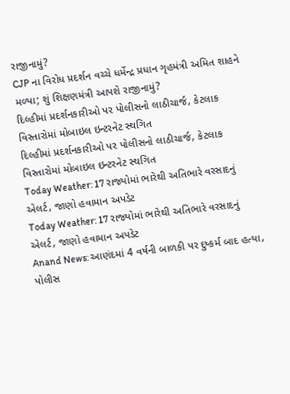રાજીનામું?
CJP ના વિરોધ પ્રદર્શન વચ્ચે ધર્મેન્દ્ર પ્રધાન ગૃહમંત્રી અમિત શાહને મળ્યા; શું શિક્ષણમંત્રી આપશે રાજીનામું?
દિલ્હીમાં પ્રદર્શનકારીઓ પર પોલીસનો લાઠીચાર્જ, કેટલાક વિસ્તારોમાં મોબાઇલ ઇન્ટરનેટ સ્થગિત
દિલ્હીમાં પ્રદર્શનકારીઓ પર પોલીસનો લાઠીચાર્જ, કેટલાક વિસ્તારોમાં મોબાઇલ ઇન્ટરનેટ સ્થગિત
Today Weather: 17 રાજ્યોમાં ભારેથી અતિભારે વરસાદનું એલર્ટ, જાણો હવામાન અપડેટ
Today Weather: 17 રાજ્યોમાં ભારેથી અતિભારે વરસાદનું એલર્ટ, જાણો હવામાન અપડેટ
Anand News: આણંદમાં 4 વર્ષની બાળકી પર દુષ્કર્મ બાદ હત્યા, પોલીસ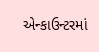એન્કાઉન્ટરમાં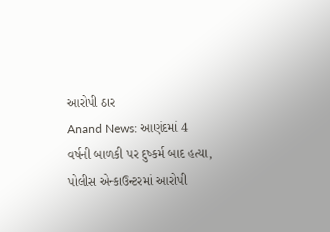આરોપી ઠાર
Anand News: આણંદમાં 4 વર્ષની બાળકી પર દુષ્કર્મ બાદ હત્યા, પોલીસ એન્કાઉન્ટરમાં આરોપી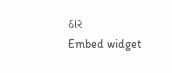ઠાર
Embed widget